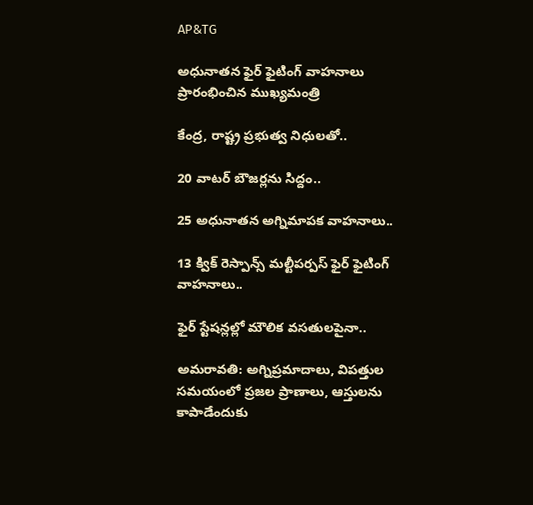AP&TG

అధునాతన ఫైర్‌ ఫైటింగ్‌ వాహనాలు ప్రారంభించిన ముఖ్యమంత్రి

కేంద్ర, రాష్ట్ర ప్రభుత్వ నిధులతో..

20 వాటర్‌ బౌజర్లను సిద్దం..

25 అధునాతన అగ్నిమాపక వాహనాలు..

13 క్విక్‌ రెస్పాన్స్‌ మల్టీపర్పస్‌ ఫైర్‌ ఫైటింగ్‌ వాహనాలు..

ఫైర్‌ స్టేషన్లల్లో మౌలిక వసతులపైనా..

అమరావతి: అగ్నిప్రమాదాలు, విపత్తుల సమయంలో ప్రజల ప్రాణాలు, ఆస్తులను కాపాడేందుకు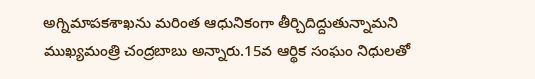అగ్నిమాపకశాఖను మరింత ఆధునికంగా తీర్చిదిద్దుతున్నామని ముఖ్యమంత్రి చంద్రబాబు అన్నారు.15వ ఆర్థిక సంఘం నిధులతో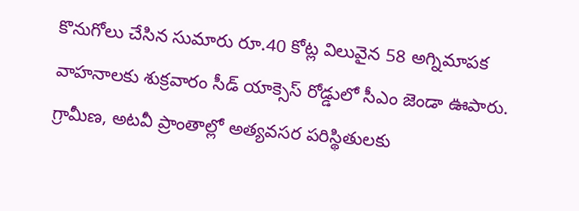కొనుగోలు చేసిన సుమారు రూ.40 కోట్ల విలువైన 58 అగ్నిమాపక వాహనాలకు శుక్రవారం సీడ్ యాక్సెస్ రోడ్డులో సీఎం జెండా ఊపారు. గ్రామీణ, అటవీ ప్రాంతాల్లో అత్యవసర పరిస్థితులకు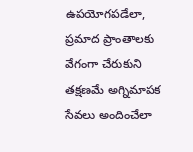ఉపయోగపడేలా, ప్రమాద ప్రాంతాలకు వేగంగా చేరుకుని తక్షణమే అగ్నిమాపక సేవలు అందించేలా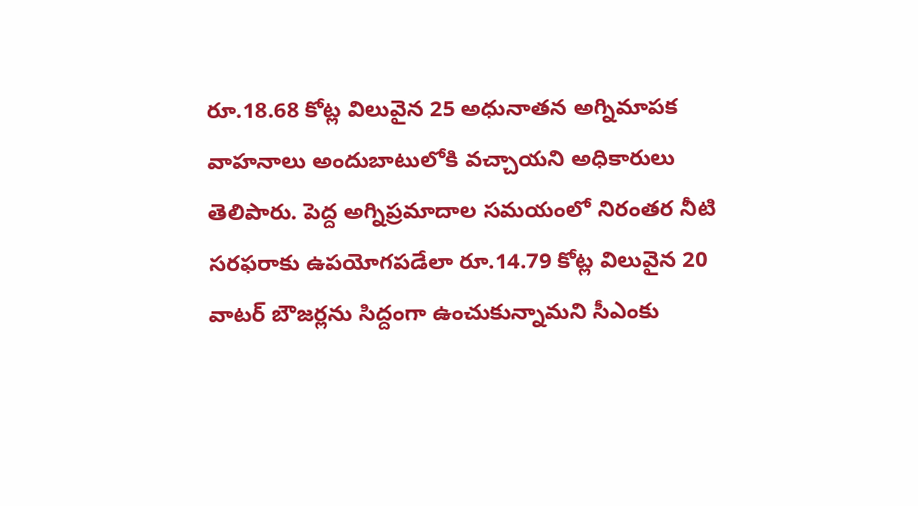రూ.18.68 కోట్ల విలువైన 25 అధునాతన అగ్నిమాపక వాహనాలు అందుబాటులోకి వచ్చాయని అధికారులు తెలిపారు. పెద్ద అగ్నిప్రమాదాల సమయంలో నిరంతర నీటి సరఫరాకు ఉపయోగపడేలా రూ.14.79 కోట్ల విలువైన 20 వాటర్‌ బౌజర్లను సిద్దంగా ఉంచుకున్నామని సీఎంకు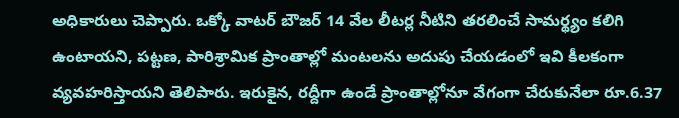అధికారులు చెప్పారు. ఒక్కో వాటర్‌ బౌజర్‌ 14 వేల లీటర్ల నీటిని తరలించే సామర్థ్యం కలిగి ఉంటాయని, పట్టణ, పారిశ్రామిక ప్రాంతాల్లో మంటలను అదుపు చేయడంలో ఇవి కీలకంగా వ్యవహరిస్తాయని తెలిపారు. ఇరుకైన, రద్దీగా ఉండే ప్రాంతాల్లోనూ వేగంగా చేరుకునేలా రూ.6.37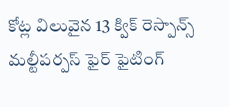కోట్ల విలువైన 13 క్విక్‌ రెస్పాన్స్‌ మల్టీపర్పస్‌ ఫైర్‌ ఫైటింగ్‌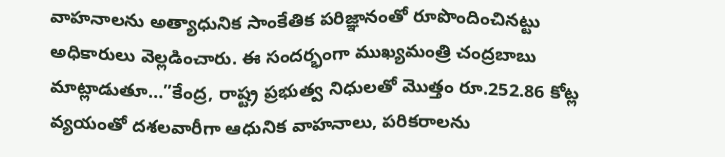వాహనాలను అత్యాధునిక సాంకేతిక పరిజ్ఞానంతో రూపొందించినట్టు అధికారులు వెల్లడించారు. ఈ సందర్భంగా ముఖ్యమంత్రి చంద్రబాబు మాట్లాడుతూ…”కేంద్ర, రాష్ట్ర ప్రభుత్వ నిధులతో మొత్తం రూ.252.86 కోట్ల వ్యయంతో దశలవారీగా ఆధునిక వాహనాలు, పరికరాలను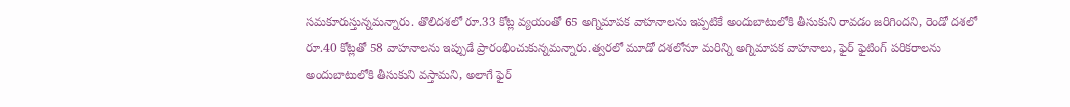సమకూరుస్తున్నమన్నారు. తొలిదశలో రూ.33 కోట్ల వ్యయంతో 65 అగ్నిమాపక వాహనాలను ఇప్పటికే అందుబాటులోకి తీసుకుని రావడం జరిగిందని, రెండో దశలో రూ.40 కోట్లతో 58 వాహనాలను ఇప్పుడే ప్రారంభించుకున్నమన్నారు.త్వరలో మూడో దశలోనూ మరిన్ని అగ్నిమాపక వాహనాలు, ఫైర్‌ ఫైటింగ్‌ పరికరాలను అందుబాటులోకి తీసుకుని వస్తామని, అలాగే ఫైర్‌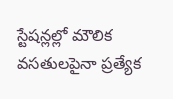స్టేషన్లల్లో మౌలిక వసతులపైనా ప్రత్యేక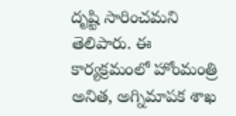దృష్టి సారించమని తెలిపారు. ఈ కార్యక్రమంలో హోంమంత్రి అనిత, అగ్నిమాపక శాఖ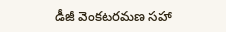డీజీ వెంకటరమణ సహా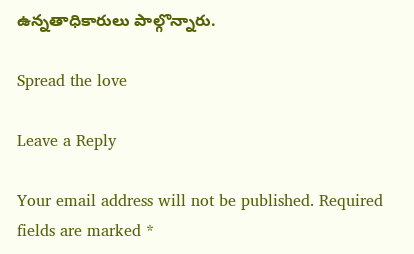ఉన్నతాధికారులు పాల్గొన్నారు.

Spread the love

Leave a Reply

Your email address will not be published. Required fields are marked *